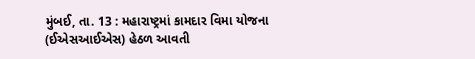મુંબઈ, તા. 13 : મહારાષ્ટ્રમાં કામદાર વિમા યોજના (ઈએસઆઈએસ) હેઠળ આવતી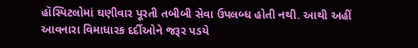હૉસ્પિટલોમાં ઘણીવાર પૂરતી તબીબી સેવા ઉપલબ્ધ હોતી નથી. આથી અહીં આવનારા વિમાધારક દર્દીઓને જરૂર પડયે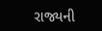રાજ્યની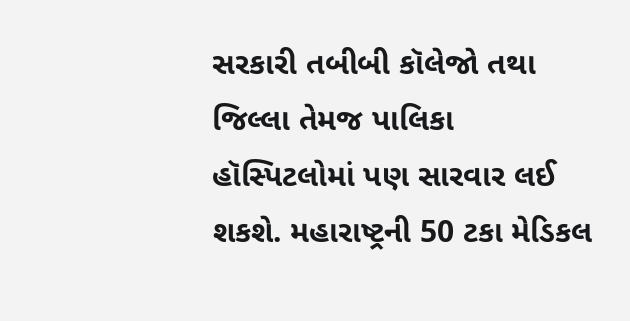સરકારી તબીબી કૉલેજો તથા જિલ્લા તેમજ પાલિકા હૉસ્પિટલોમાં પણ સારવાર લઈ શકશે. મહારાષ્ટ્રની 50 ટકા મેડિકલ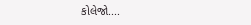કોલેજો....